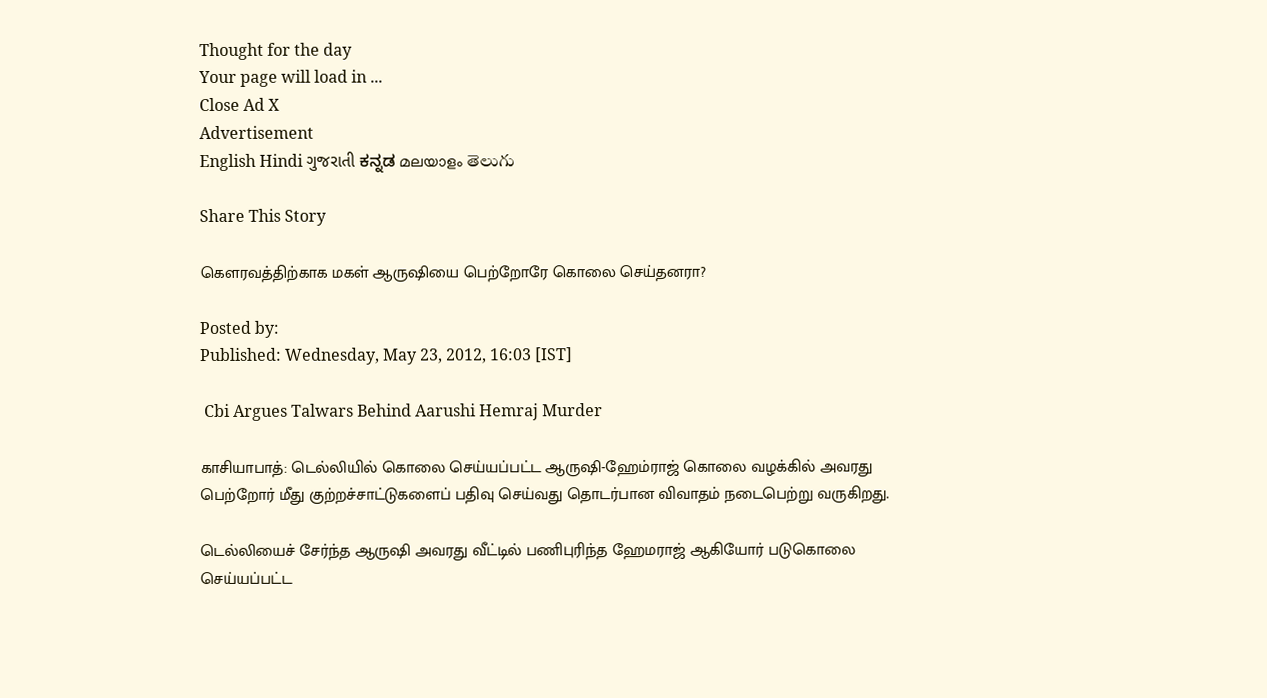Thought for the day
Your page will load in ...
Close Ad X
Advertisement
English Hindi ગુજરાતી ಕನ್ನಡ മലയാളം తెలుగు

Share This Story

கெளரவத்திற்காக மகள் ஆருஷியை பெற்றோரே கொலை செய்தனரா?

Posted by:
Published: Wednesday, May 23, 2012, 16:03 [IST]

 Cbi Argues Talwars Behind Aarushi Hemraj Murder

காசியாபாத்: டெல்லியில் கொலை செய்யப்பட்ட ஆருஷி-ஹேம்ராஜ் கொலை வழக்கில் அவரது பெற்றோர் மீது குற்றச்சாட்டுகளைப் பதிவு செய்வது தொடர்பான விவாதம் நடைபெற்று வருகிறது.

டெல்லியைச் சேர்ந்த ஆருஷி அவரது வீட்டில் பணிபுரிந்த ஹேமராஜ் ஆகியோர் படுகொலை செய்யப்பட்ட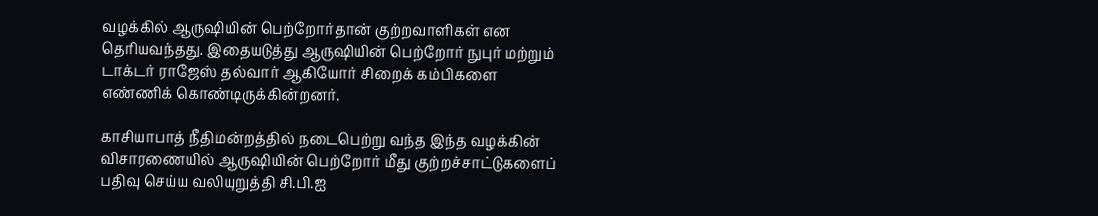வழக்கில் ஆருஷியின் பெற்றோர்தான் குற்றவாளிகள் என தெரியவந்தது. இதையடுத்து ஆருஷியின் பெற்றோர் நுபுர் மற்றும் டாக்டர் ராஜேஸ் தல்வார் ஆகியோர் சிறைக் கம்பிகளை எண்ணிக் கொண்டிருக்கின்றனர்.

காசியாபாத் நீதிமன்றத்தில் நடைபெற்று வந்த இந்த வழக்கின் விசாரணையில் ஆருஷியின் பெற்றோர் மீது குற்றச்சாட்டுகளைப் பதிவு செய்ய வலியுறுத்தி சி.பி.ஐ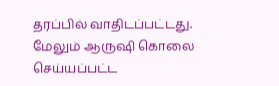தரப்பில் வாதிடப்பட்டது. மேலும் ஆருஷி கொலை செய்யப்பட்ட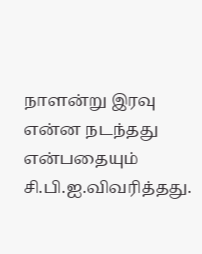நாளன்று இரவு என்ன நடந்தது என்பதையும் சி.பி.ஐ.விவரித்தது.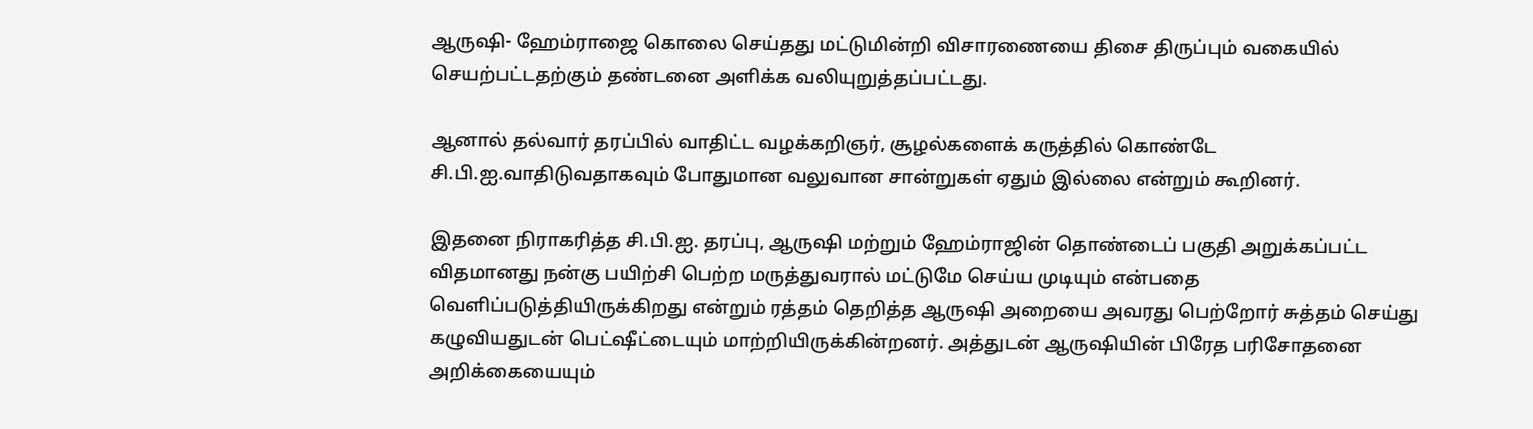ஆருஷி- ஹேம்ராஜை கொலை செய்தது மட்டுமின்றி விசாரணையை திசை திருப்பும் வகையில் செயற்பட்டதற்கும் தண்டனை அளிக்க வலியுறுத்தப்பட்டது.

ஆனால் தல்வார் தரப்பில் வாதிட்ட வழக்கறிஞர், சூழல்களைக் கருத்தில் கொண்டே சி.பி.ஐ.வாதிடுவதாகவும் போதுமான வலுவான சான்றுகள் ஏதும் இல்லை என்றும் கூறினர்.

இதனை நிராகரித்த சி.பி.ஐ. தரப்பு, ஆருஷி மற்றும் ஹேம்ராஜின் தொண்டைப் பகுதி அறுக்கப்பட்ட விதமானது நன்கு பயிற்சி பெற்ற மருத்துவரால் மட்டுமே செய்ய முடியும் என்பதை வெளிப்படுத்தியிருக்கிறது என்றும் ரத்தம் தெறித்த ஆருஷி அறையை அவரது பெற்றோர் சுத்தம் செய்து கழுவியதுடன் பெட்ஷீட்டையும் மாற்றியிருக்கின்றனர். அத்துடன் ஆருஷியின் பிரேத பரிசோதனை அறிக்கையையும்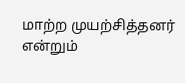மாற்ற முயற்சித்தனர் என்றும்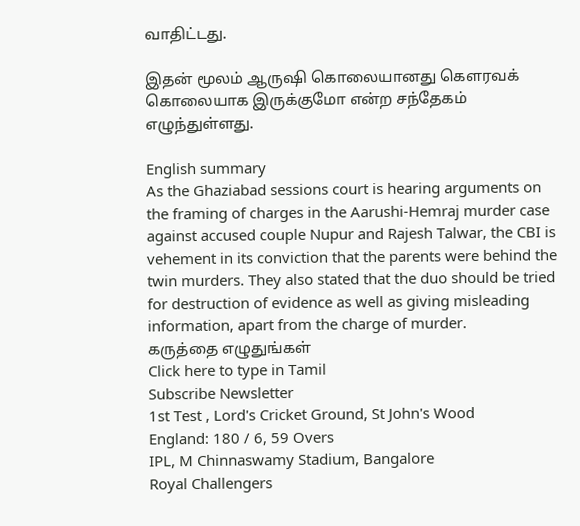வாதிட்டது.

இதன் மூலம் ஆருஷி கொலையானது கௌரவக் கொலையாக இருக்குமோ என்ற சந்தேகம் எழுந்துள்ளது.

English summary
As the Ghaziabad sessions court is hearing arguments on the framing of charges in the Aarushi-Hemraj murder case against accused couple Nupur and Rajesh Talwar, the CBI is vehement in its conviction that the parents were behind the twin murders. They also stated that the duo should be tried for destruction of evidence as well as giving misleading information, apart from the charge of murder.
கருத்தை எழுதுங்கள்
Click here to type in Tamil
Subscribe Newsletter
1st Test , Lord's Cricket Ground, St John's Wood
England: 180 / 6, 59 Overs
IPL, M Chinnaswamy Stadium, Bangalore
Royal Challengers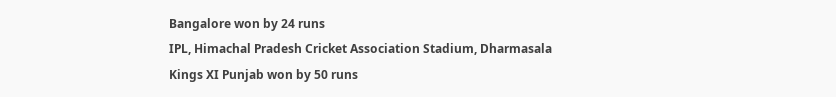Bangalore won by 24 runs
IPL, Himachal Pradesh Cricket Association Stadium, Dharmasala
Kings XI Punjab won by 50 runs